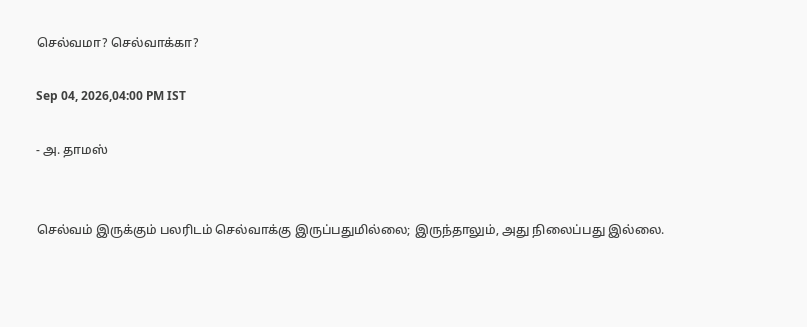செல்வமா? செல்வாக்கா?

Sep 04, 2026,04:00 PM IST

- அ. தாமஸ்


செல்வம் இருக்கும் பலரிடம் செல்வாக்கு இருப்பதுமில்லை; இருந்தாலும், அது நிலைப்பது இல்லை.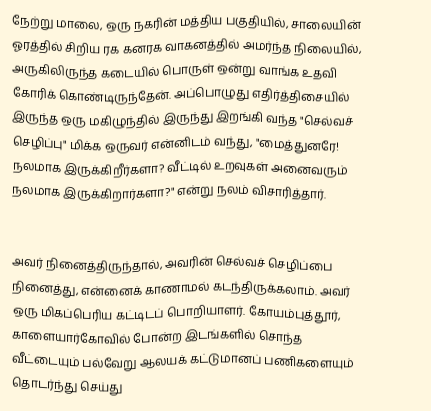நேற்று மாலை, ஒரு நகரின் மத்திய பகுதியில், சாலையின் ஓரத்தில் சிறிய ரக கனரக வாகனத்தில் அமர்ந்த நிலையில், அருகிலிருந்த கடையில் பொருள் ஒன்று வாங்க உதவி கோரிக் கொண்டிருந்தேன். அப்பொழுது எதிர்த்திசையில் இருந்த ஒரு மகிழுந்தில் இருந்து இறங்கி வந்த "செல்வச் செழிப்பு" மிக்க ஒருவர் என்னிடம் வந்து, "மைத்துனரே! நலமாக இருக்கிறீர்களா? வீட்டில் உறவுகள் அனைவரும் நலமாக இருக்கிறார்களா?" என்று நலம் விசாரித்தார்.


அவர் நினைத்திருந்தால், அவரின் செல்வச் செழிப்பை நினைத்து, என்னைக் காணாமல் கடந்திருக்கலாம். அவர் ஒரு மிகப்பெரிய கட்டிடப் பொறியாளர். கோயம்புத்தூர், காளையார்கோவில் போன்ற இடங்களில் சொந்த வீட்டையும் பல்வேறு ஆலயக் கட்டுமானப் பணிகளையும் தொடர்ந்து செய்து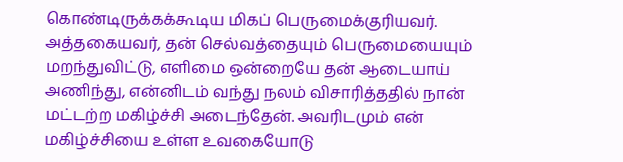கொண்டிருக்கக்கூடிய மிகப் பெருமைக்குரியவர். அத்தகையவர், தன் செல்வத்தையும் பெருமையையும் மறந்துவிட்டு, எளிமை ஒன்றையே தன் ஆடையாய் அணிந்து, என்னிடம் வந்து நலம் விசாரித்ததில் நான் மட்டற்ற மகிழ்ச்சி அடைந்தேன். அவரிடமும் என் மகிழ்ச்சியை உள்ள உவகையோடு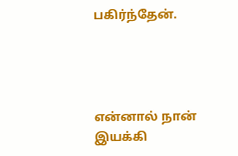பகிர்ந்தேன்.




என்னால் நான் இயக்கி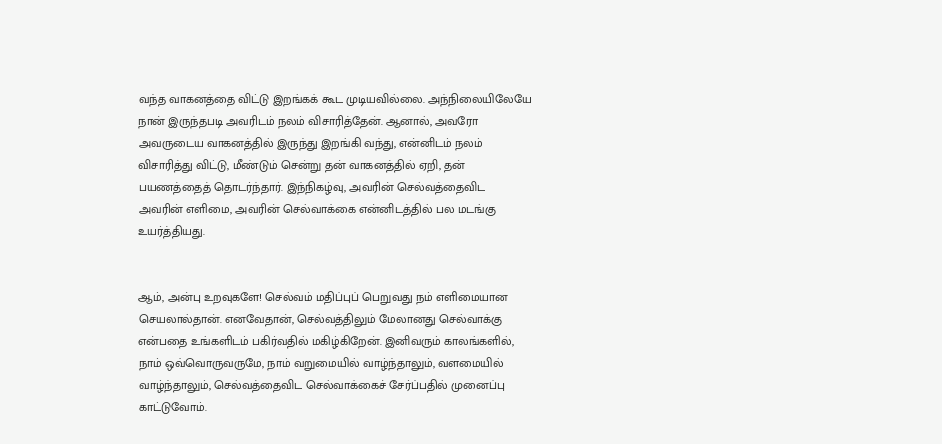வந்த வாகனத்தை விட்டு இறங்கக் கூட முடியவில்லை. அந்நிலையிலேயே நான் இருந்தபடி அவரிடம் நலம் விசாரித்தேன். ஆனால், அவரோ அவருடைய வாகனத்தில் இருந்து இறங்கி வந்து, என்னிடம் நலம் விசாரித்து விட்டு, மீண்டும் சென்று தன் வாகனத்தில் ஏறி, தன் பயணத்தைத் தொடர்ந்தார். இந்நிகழ்வு, அவரின் செல்வத்தைவிட அவரின் எளிமை, அவரின் செல்வாக்கை என்னிடத்தில் பல மடங்கு உயர்த்தியது.


ஆம், அன்பு உறவுகளே! செல்வம் மதிப்புப் பெறுவது நம் எளிமையான செயலால்தான். எனவேதான், செல்வத்திலும் மேலானது செல்வாக்கு என்பதை உங்களிடம் பகிர்வதில் மகிழ்கிறேன். இனிவரும் காலங்களில், நாம் ஒவ்வொருவருமே, நாம் வறுமையில் வாழ்ந்தாலும், வளமையில் வாழ்ந்தாலும், செல்வத்தைவிட செல்வாக்கைச் சேர்ப்பதில் முனைப்பு காட்டுவோம்.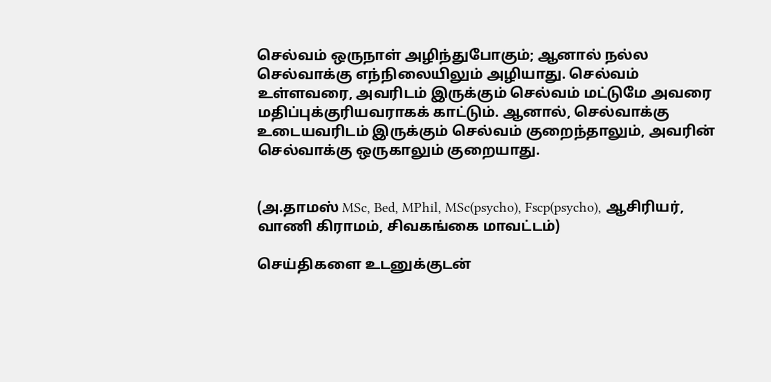செல்வம் ஒருநாள் அழிந்துபோகும்; ஆனால் நல்ல செல்வாக்கு எந்நிலையிலும் அழியாது. செல்வம் உள்ளவரை, அவரிடம் இருக்கும் செல்வம் மட்டுமே அவரை மதிப்புக்குரியவராகக் காட்டும். ஆனால், செல்வாக்கு உடையவரிடம் இருக்கும் செல்வம் குறைந்தாலும், அவரின் செல்வாக்கு ஒருகாலும் குறையாது.


(அ.தாமஸ் MSc, Bed, MPhil, MSc(psycho), Fscp(psycho), ஆசிரியர், வாணி கிராமம், சிவகங்கை மாவட்டம்)

செய்திகளை உடனுக்குடன்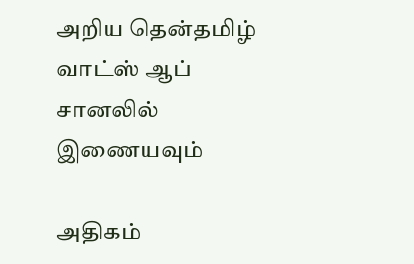அறிய தென்தமிழ் வாட்ஸ் ஆப் சானலில் இணையவும்

அதிகம்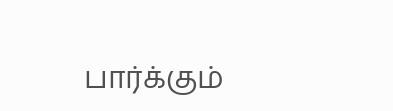பார்க்கும்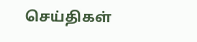செய்திகள்